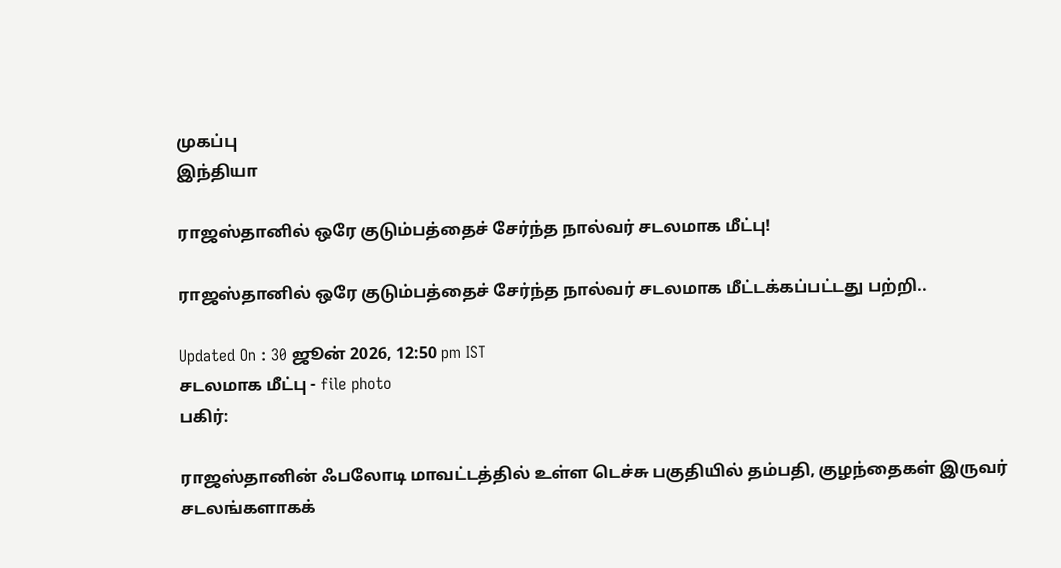முகப்பு
இந்தியா

ராஜஸ்தானில் ஒரே குடும்பத்தைச் சேர்ந்த நால்வர் சடலமாக மீட்பு!

ராஜஸ்தானில் ஒரே குடும்பத்தைச் சேர்ந்த நால்வர் சடலமாக மீட்டக்கப்பட்டது பற்றி..

Updated On : 30 ஜூன் 2026, 12:50 pm IST
சடலமாக மீட்பு - file photo
பகிர்:

ராஜஸ்தானின் ஃபலோடி மாவட்டத்தில் உள்ள டெச்சு பகுதியில் தம்பதி, குழந்தைகள் இருவர் சடலங்களாகக்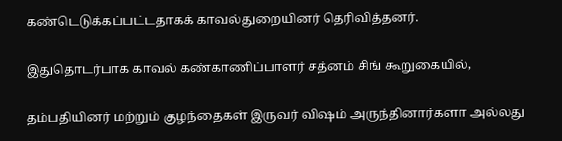கண்டெடுக்கப்பட்டதாகக் காவல்துறையினர் தெரிவித்தனர்.

இதுதொடர்பாக காவல் கண்காணிப்பாளர் சத்னம் சிங் கூறுகையில்,

தம்பதியினர் மற்றும் குழந்தைகள் இருவர் விஷம் அருந்தினார்களா அல்லது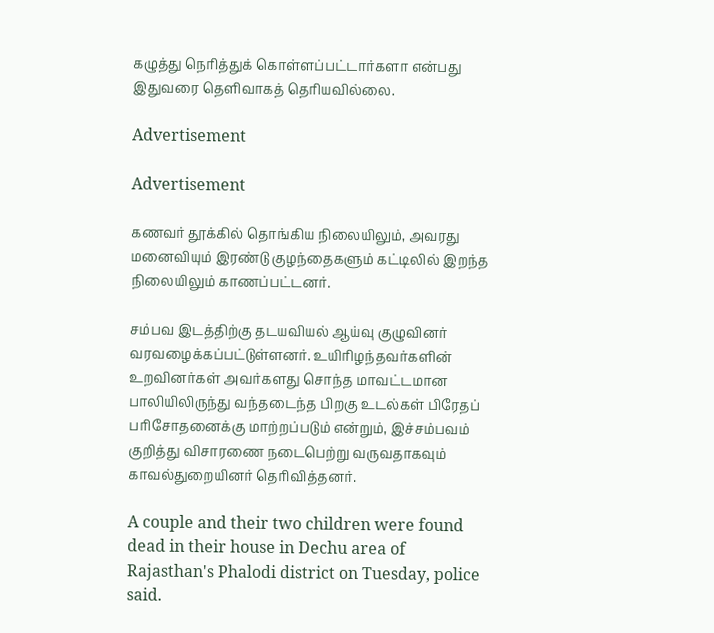கழுத்து நெரித்துக் கொள்ளப்பட்டார்களா என்பது இதுவரை தெளிவாகத் தெரியவில்லை.

Advertisement

Advertisement

கணவர் தூக்கில் தொங்கிய நிலையிலும், அவரது மனைவியும் இரண்டு குழந்தைகளும் கட்டிலில் இறந்த நிலையிலும் காணப்பட்டனர்.

சம்பவ இடத்திற்கு தடயவியல் ஆய்வு குழுவினர் வரவழைக்கப்பட்டுள்ளனர். உயிரிழந்தவர்களின் உறவினர்கள் அவர்களது சொந்த மாவட்டமான பாலியிலிருந்து வந்தடைந்த பிறகு உடல்கள் பிரேதப் பரிசோதனைக்கு மாற்றப்படும் என்றும், இச்சம்பவம் குறித்து விசாரணை நடைபெற்று வருவதாகவும் காவல்துறையினர் தெரிவித்தனர்.

A couple and their two children were found dead in their house in Dechu area of Rajasthan's Phalodi district on Tuesday, police said.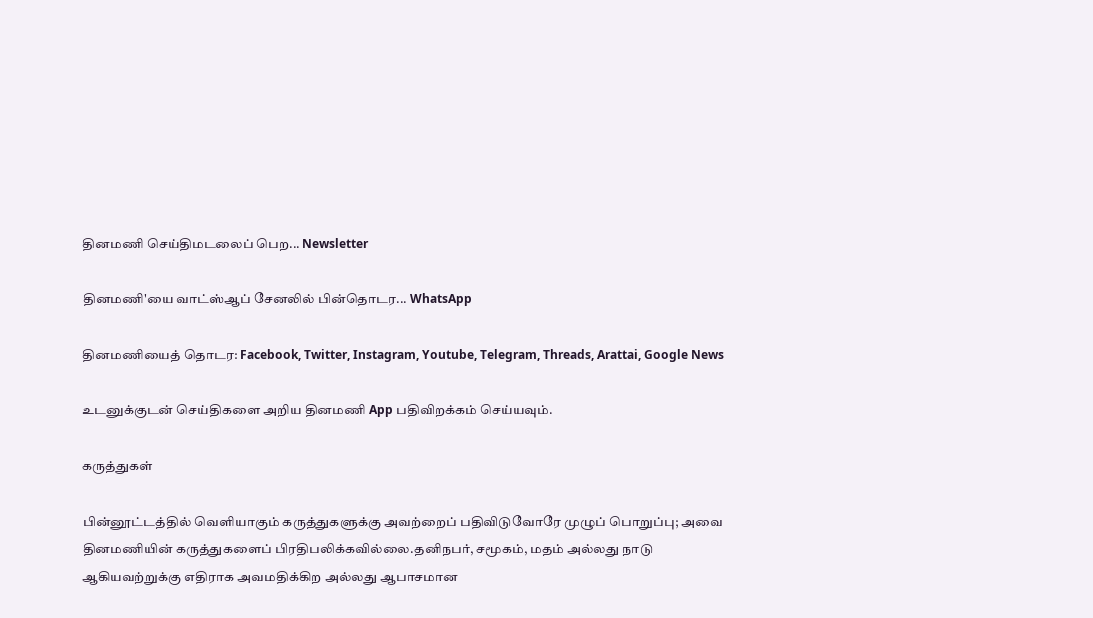தினமணி செய்திமடலைப் பெற... Newsletter

தினமணி'யை வாட்ஸ்ஆப் சேனலில் பின்தொடர... WhatsApp

தினமணியைத் தொடர: Facebook, Twitter, Instagram, Youtube, Telegram, Threads, Arattai, Google News

உடனுக்குடன் செய்திகளை அறிய தினமணி App பதிவிறக்கம் செய்யவும்.

கருத்துகள்

பின்னூட்டத்தில் வெளியாகும் கருத்துகளுக்கு அவற்றைப் பதிவிடுவோரே முழுப் பொறுப்பு; அவை தினமணியின் கருத்துகளைப் பிரதிபலிக்கவில்லை.தனிநபர், சமூகம், மதம் அல்லது நாடு ஆகியவற்றுக்கு எதிராக அவமதிக்கிற அல்லது ஆபாசமான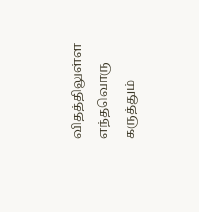விதத்திலுள்ள எந்தவொரு கருத்தும்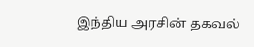இந்திய அரசின் தகவல்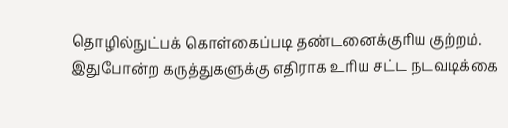தொழில்நுட்பக் கொள்கைப்படி தண்டனைக்குரிய குற்றம். இதுபோன்ற கருத்துகளுக்கு எதிராக உரிய சட்ட நடவடிக்கை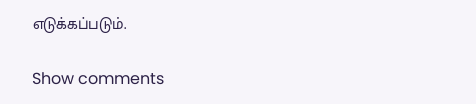எடுக்கப்படும்.

Show comments